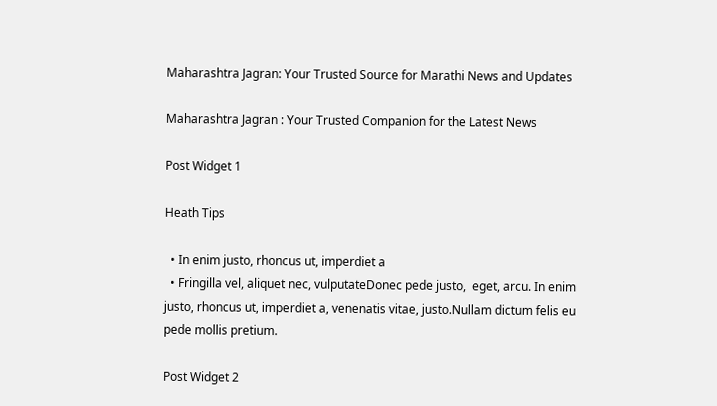Maharashtra Jagran: Your Trusted Source for Marathi News and Updates

Maharashtra Jagran : Your Trusted Companion for the Latest News

Post Widget 1

Heath Tips

  • In enim justo, rhoncus ut, imperdiet a
  • Fringilla vel, aliquet nec, vulputateDonec pede justo,  eget, arcu. In enim justo, rhoncus ut, imperdiet a, venenatis vitae, justo.Nullam dictum felis eu pede mollis pretium.

Post Widget 2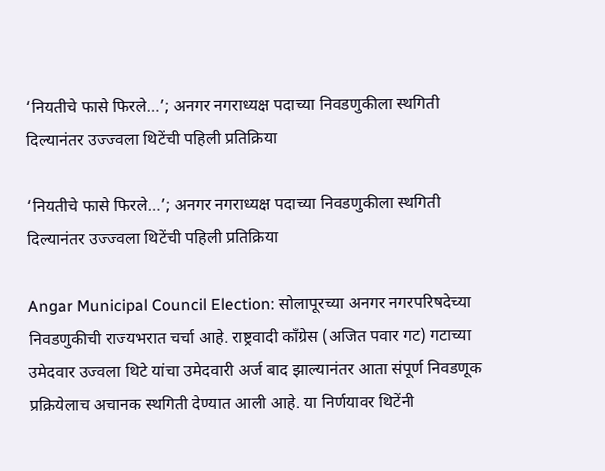‘नियतीचे फासे फिरले…’; अनगर नगराध्यक्ष पदाच्या निवडणुकीला स्थगिती दिल्यानंतर उज्ज्वला थिटेंची पहिली प्रतिक्रिया

‘नियतीचे फासे फिरले…’; अनगर नगराध्यक्ष पदाच्या निवडणुकीला स्थगिती दिल्यानंतर उज्ज्वला थिटेंची पहिली प्रतिक्रिया

Angar Municipal Council Election: सोलापूरच्या अनगर नगरपरिषदेच्या निवडणुकीची राज्यभरात चर्चा आहे. राष्ट्रवादी काँग्रेस (अजित पवार गट) गटाच्या उमेदवार उज्वला थिटे यांचा उमेदवारी अर्ज बाद झाल्यानंतर आता संपूर्ण निवडणूक प्रक्रियेलाच अचानक स्थगिती देण्यात आली आहे. या निर्णयावर थिटेंनी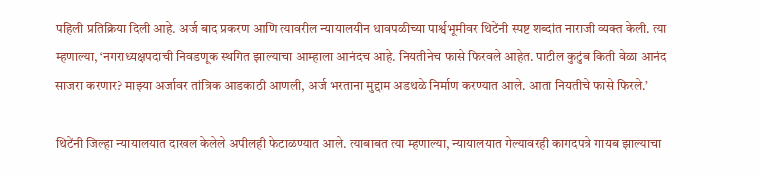पहिली प्रतिक्रिया दिली आहे. अर्ज बाद प्रकरण आणि त्यावरील न्यायालयीन धावपळीच्या पार्श्वभूमीवर थिटेंनी स्पष्ट शब्दांत नाराजी व्यक्त केली. त्या म्हणाल्या, ‘नगराध्यक्षपदाची निवडणूक स्थगित झाल्याचा आम्हाला आनंदच आहे. नियतीनेच फासे फिरवले आहेत. पाटील कुटुंब किती वेळा आनंद साजरा करणार? माझ्या अर्जावर तांत्रिक आडकाठी आणली, अर्ज भरताना मुद्दाम अडथळे निर्माण करण्यात आले. आता नियतीचे फासे फिरले.’

थिटेंनी जिल्हा न्यायालयात दाखल केलेले अपीलही फेटाळण्यात आले. त्याबाबत त्या म्हणाल्या, न्यायालयात गेल्यावरही कागदपत्रे गायब झाल्याचा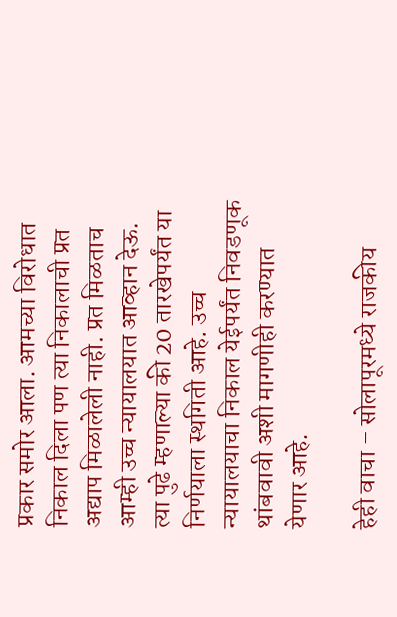प्रकार समोर आला. आमच्या विरोधात निकाल दिला पण त्या निकालाची प्रत अद्याप मिळालेली नाही. प्रत मिळताच आम्ही उच्च न्यायालयात आव्हान देऊ. त्या पुढे म्हणाल्या की 20 तारखेपर्यंत या निर्णयाला स्थगिती आहे. उच्च न्यायालयाचा निकाल येईपर्यंत निवडणूक थांबवावी अशी मागणीही करण्यात येणार आहे.

हेही वाचा – सोलापूरमध्ये राजकीय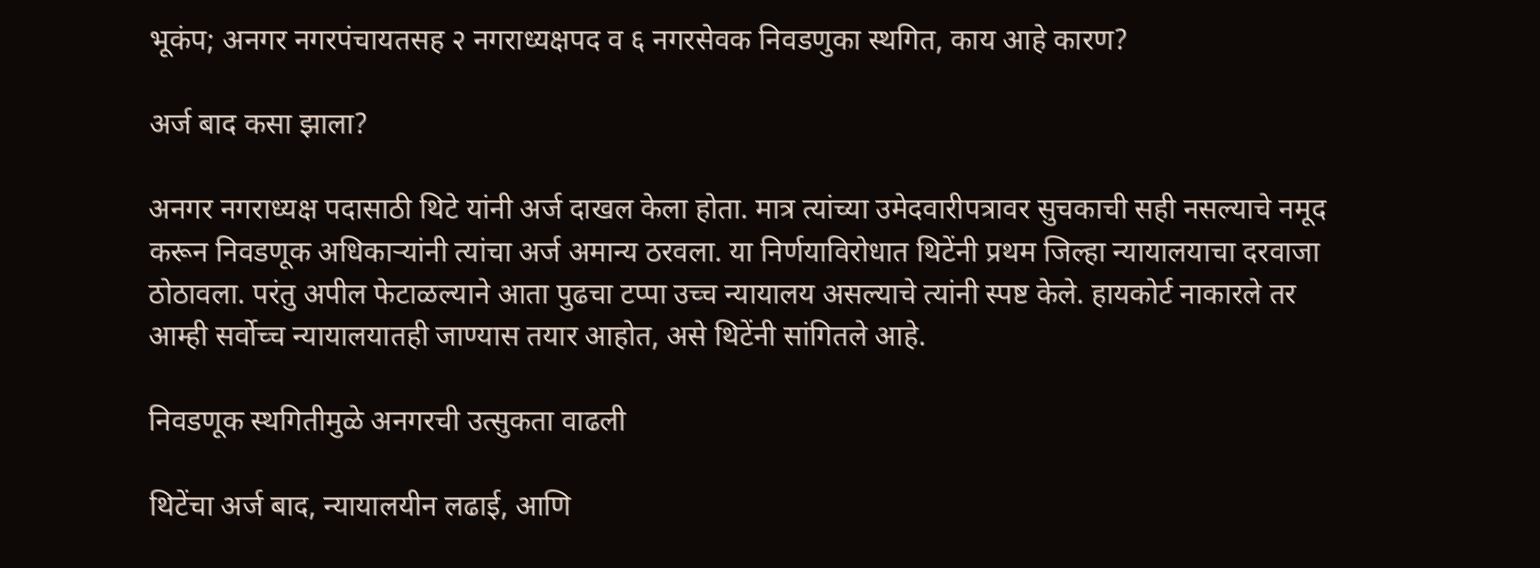भूकंप; अनगर नगरपंचायतसह २ नगराध्यक्षपद व ६ नगरसेवक निवडणुका स्थगित, काय आहे कारण?

अर्ज बाद कसा झाला?

अनगर नगराध्यक्ष पदासाठी थिटे यांनी अर्ज दाखल केला होता. मात्र त्यांच्या उमेदवारीपत्रावर सुचकाची सही नसल्याचे नमूद करून निवडणूक अधिकाऱ्यांनी त्यांचा अर्ज अमान्य ठरवला. या निर्णयाविरोधात थिटेंनी प्रथम जिल्हा न्यायालयाचा दरवाजा ठोठावला. परंतु अपील फेटाळल्याने आता पुढचा टप्पा उच्च न्यायालय असल्याचे त्यांनी स्पष्ट केले. हायकोर्ट नाकारले तर आम्ही सर्वोच्च न्यायालयातही जाण्यास तयार आहोत, असे थिटेंनी सांगितले आहे.

निवडणूक स्थगितीमुळे अनगरची उत्सुकता वाढली

थिटेंचा अर्ज बाद, न्यायालयीन लढाई, आणि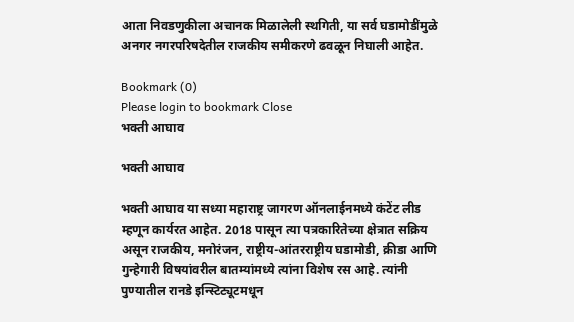आता निवडणुकीला अचानक मिळालेली स्थगिती, या सर्व घडामोडींमुळे अनगर नगरपरिषदेतील राजकीय समीकरणे ढवळून निघाली आहेत.

Bookmark (0)
Please login to bookmark Close
भक्ती आघाव

भक्ती आघाव

भक्ती आघाव या सध्या महाराष्ट्र जागरण ऑनलाईनमध्ये कंटेंट लीड म्हणून कार्यरत आहेत. 2018 पासून त्या पत्रकारितेच्या क्षेत्रात सक्रिय असून राजकीय, मनोरंजन, राष्ट्रीय-आंतरराष्ट्रीय घडामोडी, क्रीडा आणि गुन्हेगारी विषयांवरील बातम्यांमध्ये त्यांना विशेष रस आहे. त्यांनी पुण्यातील रानडे इन्स्टिट्यूटमधून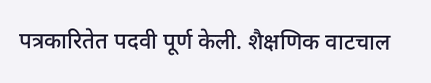पत्रकारितेत पदवी पूर्ण केली. शैक्षणिक वाटचाल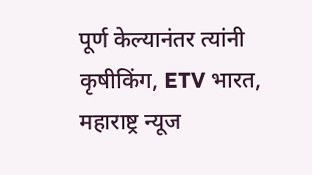पूर्ण केल्यानंतर त्यांनी कृषीकिंग, ETV भारत, महाराष्ट्र न्यूज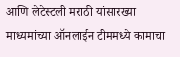आणि लेटेस्टली मराठी यांसारख्या माध्यमांच्या ऑनलाईन टीममध्ये कामाचा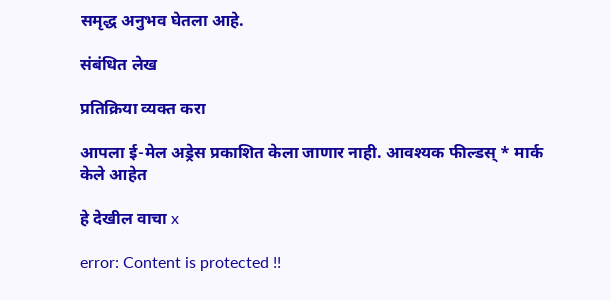समृद्ध अनुभव घेतला आहे.

संबंधित लेख

प्रतिक्रिया व्यक्त करा

आपला ई-मेल अड्रेस प्रकाशित केला जाणार नाही. आवश्यक फील्डस् * मार्क केले आहेत

हे देखील वाचा x

error: Content is protected !!